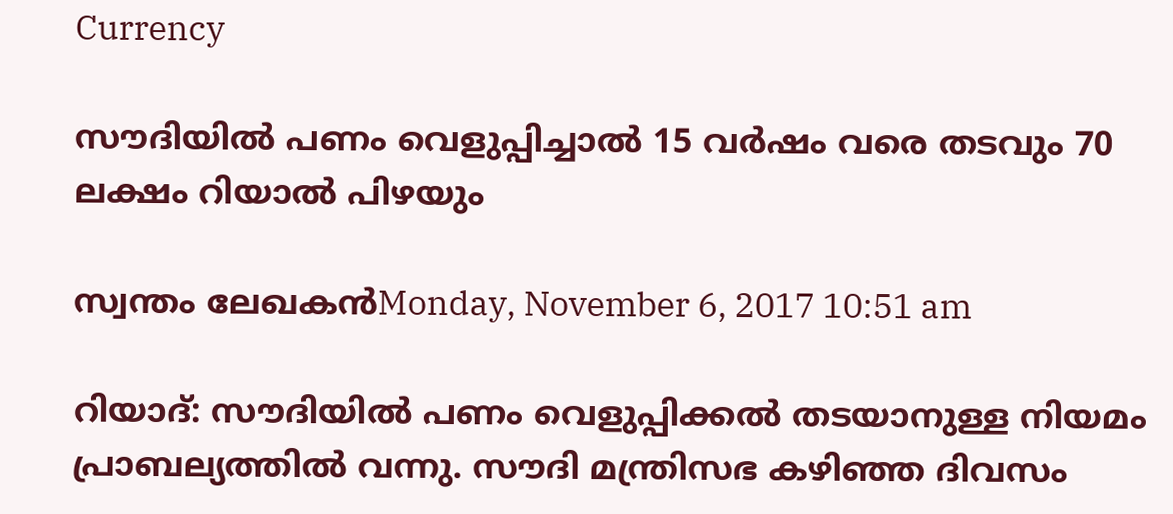Currency

സൗദിയില്‍ പണം വെളുപ്പിച്ചാല്‍ 15 വര്‍ഷം വരെ തടവും 70 ലക്ഷം റിയാല്‍ പിഴയും

സ്വന്തം ലേഖകന്‍Monday, November 6, 2017 10:51 am

റിയാദ്: സൗദിയില്‍ പണം വെളുപ്പിക്കല്‍ തടയാനുള്ള നിയമം പ്രാബല്യത്തില്‍ വന്നു. സൗദി മന്ത്രിസഭ കഴിഞ്ഞ ദിവസം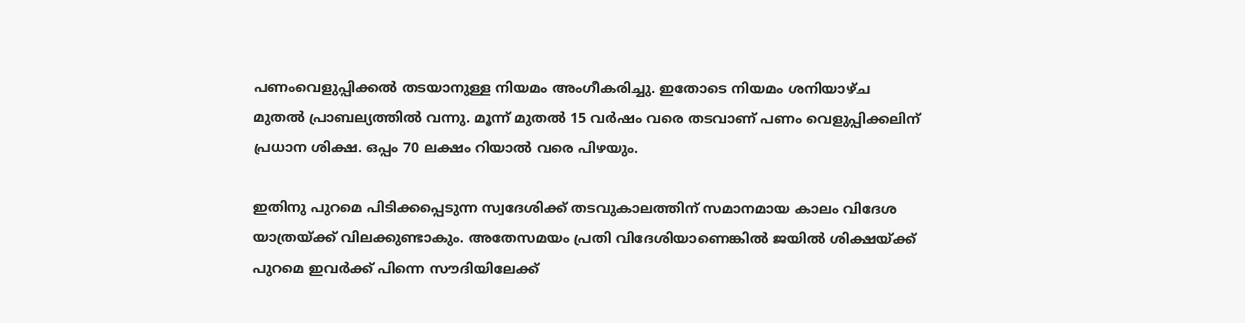പണംവെളുപ്പിക്കല്‍ തടയാനുള്ള നിയമം അംഗീകരിച്ചു. ഇതോടെ നിയമം ശനിയാഴ്ച മുതല്‍ പ്രാബല്യത്തില്‍ വന്നു. മൂന്ന് മുതല്‍ 15 വര്‍ഷം വരെ തടവാണ് പണം വെളുപ്പിക്കലിന് പ്രധാന ശിക്ഷ. ഒപ്പം 70 ലക്ഷം റിയാല്‍ വരെ പിഴയും.

ഇതിനു പുറമെ പിടിക്കപ്പെടുന്ന സ്വദേശിക്ക് തടവുകാലത്തിന് സമാനമായ കാലം വിദേശ യാത്രയ്ക്ക് വിലക്കുണ്ടാകും. അതേസമയം പ്രതി വിദേശിയാണെങ്കില്‍ ജയില്‍ ശിക്ഷയ്ക്ക് പുറമെ ഇവര്‍ക്ക് പിന്നെ സൗദിയിലേക്ക്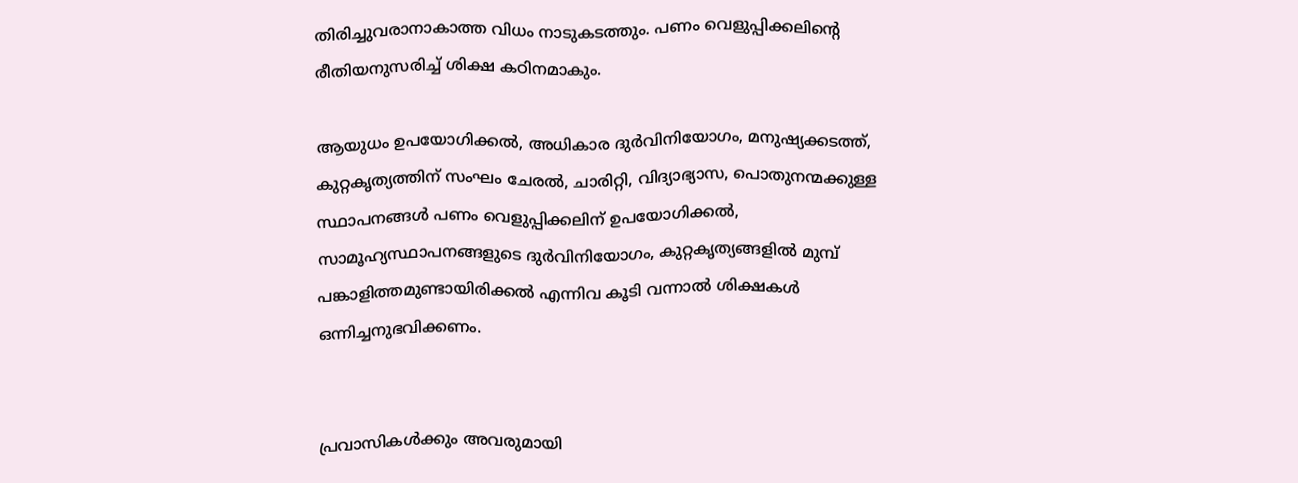തിരിച്ചുവരാനാകാത്ത വിധം നാടുകടത്തും. പണം വെളുപ്പിക്കലിന്റെ രീതിയനുസരിച്ച് ശിക്ഷ കഠിനമാകും.

ആയുധം ഉപയോഗിക്കല്‍, അധികാര ദുര്‍വിനിയോഗം, മനുഷ്യക്കടത്ത്, കുറ്റകൃത്യത്തിന് സംഘം ചേരല്‍, ചാരിറ്റി, വിദ്യാഭ്യാസ, പൊതുനന്മക്കുള്ള സ്ഥാപനങ്ങള്‍ പണം വെളുപ്പിക്കലിന് ഉപയോഗിക്കല്‍, സാമൂഹ്യസ്ഥാപനങ്ങളുടെ ദുര്‍വിനിയോഗം, കുറ്റകൃത്യങ്ങളില്‍ മുമ്പ് പങ്കാളിത്തമുണ്ടായിരിക്കല്‍ എന്നിവ കൂടി വന്നാല്‍ ശിക്ഷകള്‍ ഒന്നിച്ചനുഭവിക്കണം.


പ്രവാസികൾക്കും അവരുമായി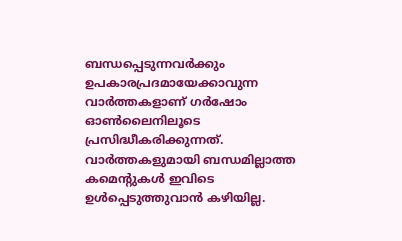ബന്ധപ്പെടുന്നവർക്കും ഉപകാരപ്രദമായേക്കാവുന്ന വാർത്തകളാണ് ഗർഷോം ഓൺലൈനിലൂടെ പ്രസിദ്ധീകരിക്കുന്നത്. വാർത്തകളുമായി ബന്ധമില്ലാത്ത കമെന്റുകൾ ഇവിടെ ഉൾപ്പെടുത്തുവാൻ കഴിയില്ല.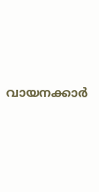വായനക്കാർ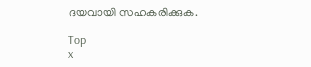ദയവായി സഹകരിക്കുക.

Top
x